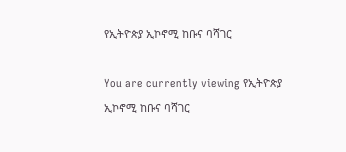የኢትዮጵያ ኢኮኖሚ ከቡና ባሻገር

You are currently viewing የኢትዮጵያ ኢኮኖሚ ከቡና ባሻገር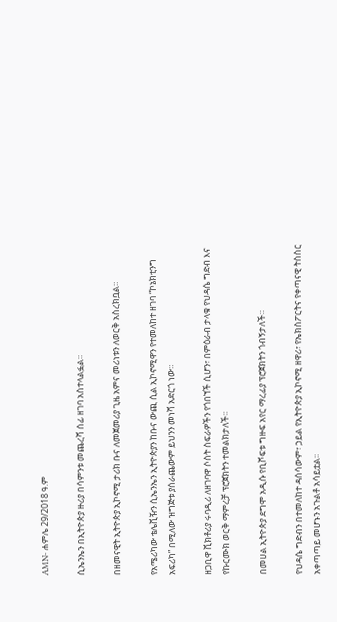AMN- ሐምሌ 29/2018 ዓ.ም

ሲኤንኤን በኢትዮጵያ ዙሪያ በሳምንቱ መጨረሻ ሰፊ ዘገባ አስተላልፏል።

በዘመናዊት ኢትዮጵያ ኢኮኖሚ ታሪክ ቡና ለመጀመሪያ ጊዜ አምና መሪነቱን ለወርቅ አስረክቧል።

የአሜሪካው ቴሌቪዥን ሲኤንኤን ኢትዮጵያን ከቡና ውጪ ሲል ኢኮኖሚዋን የተመለከተ ዘገባ “ኮኔክቲንግ አፍሪካ” በሚለው ዝግጅቱ ያሰራጨውም ይህንን መነሻ አድርጎ ነው።

ዘጋቢዋ ቪክቶሪያ ሩባዲሪ ለዘገባዋ ሶስት ስፍራዎችን የጎበኘች ሲሆን፣ በምዕራብ ታላቁ የህዳሴ ግድብ እና የኩርሙክ ወርቅ ማምረቻ ፕሮጀክትን ተመልክታለች፡፡

በመሀል ኢትዮጵያ ደግሞ አዲሱ የቢሾፍቱ ግዙፍ አየር ማረፊያ ፕሮጀክትን ጎብኝታለች።

የህዳሴ ግድብን በተመለከተ ዳሰሳውም፣ ኃይል የኢትዮጵያ ኢኮኖሚ ዘዋሪ፣ የኤክስፖርትና የቀጣናዊ ትስስር አቀጣጣይ መሆኑን አጉልቶ አሳይቷል፡፡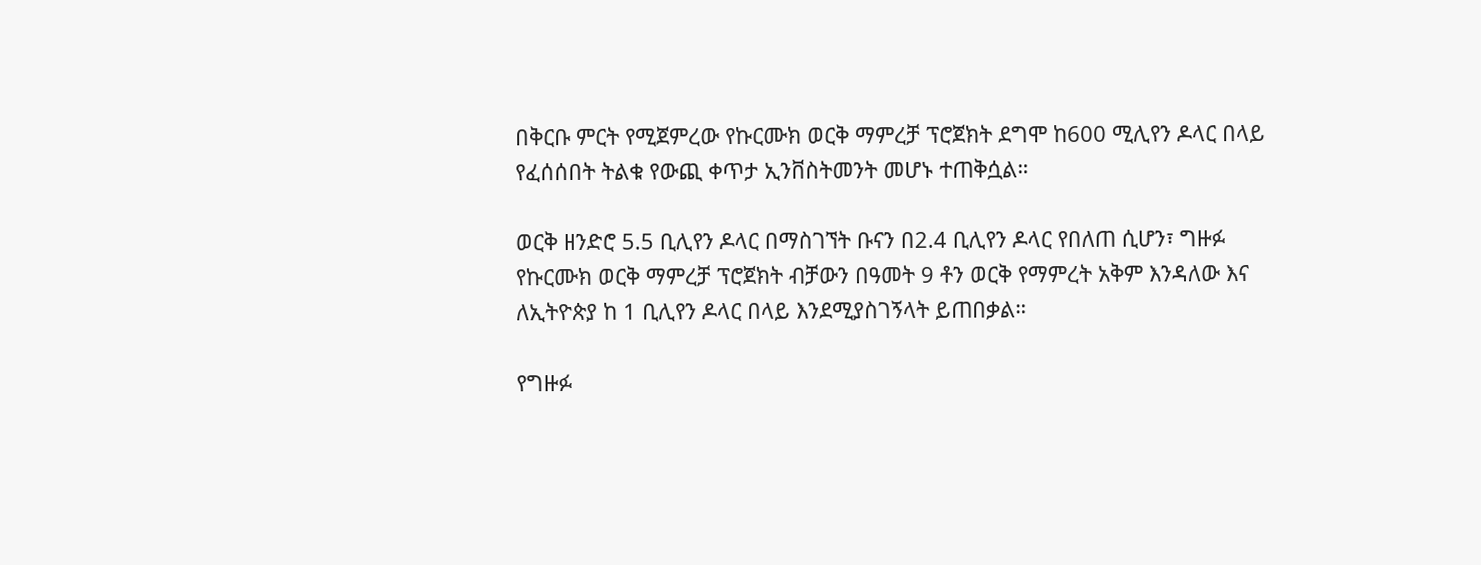በቅርቡ ምርት የሚጀምረው የኩርሙክ ወርቅ ማምረቻ ፕሮጀክት ደግሞ ከ600 ሚሊየን ዶላር በላይ የፈሰሰበት ትልቁ የውጪ ቀጥታ ኢንቨስትመንት መሆኑ ተጠቅሷል።

ወርቅ ዘንድሮ 5.5 ቢሊየን ዶላር በማስገኘት ቡናን በ2.4 ቢሊየን ዶላር የበለጠ ሲሆን፣ ግዙፉ የኩርሙክ ወርቅ ማምረቻ ፕሮጀክት ብቻውን በዓመት 9 ቶን ወርቅ የማምረት አቅም እንዳለው እና ለኢትዮጵያ ከ 1 ቢሊየን ዶላር በላይ እንደሚያስገኝላት ይጠበቃል።

የግዙፉ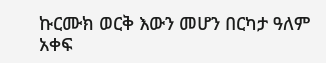ኩርሙክ ወርቅ እውን መሆን በርካታ ዓለም አቀፍ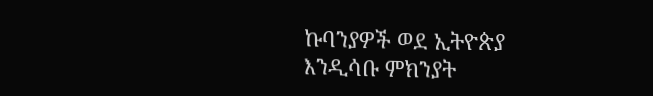ኩባንያዎች ወደ ኢትዮጵያ እንዲሳቡ ምክንያት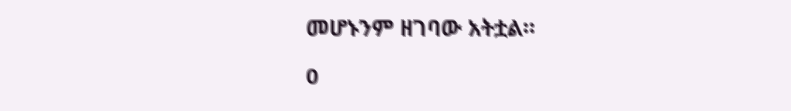መሆኑንም ዘገባው አትቷል።

0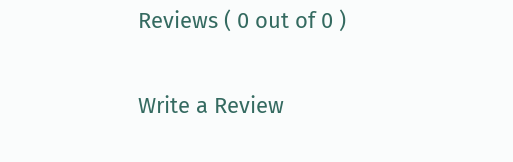Reviews ( 0 out of 0 )

Write a Review